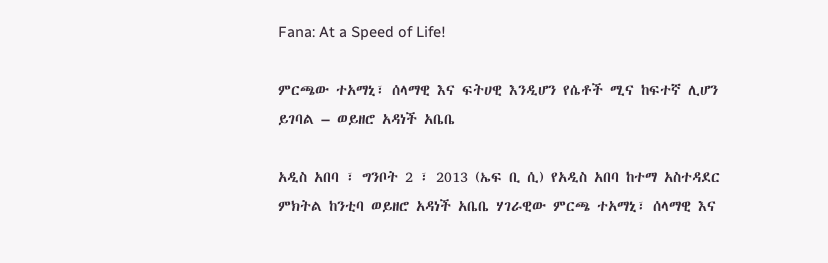Fana: At a Speed of Life!

ምርጫው ተአማኒ፣ ሰላማዊ እና ፍትሀዊ እንዲሆን የሴቶች ሚና ከፍተኛ ሊሆን ይገባል – ወይዘሮ አዳነች አቤቤ

አዲስ አበባ ፣ ግንቦት 2 ፣ 2013 (ኤፍ ቢ ሲ) የአዲስ አበባ ከተማ አስተዳደር ምክትል ከንቲባ ወይዘሮ አዳነች አቤቤ ሃገራዊው ምርጫ ተአማኒ፣ ሰላማዊ እና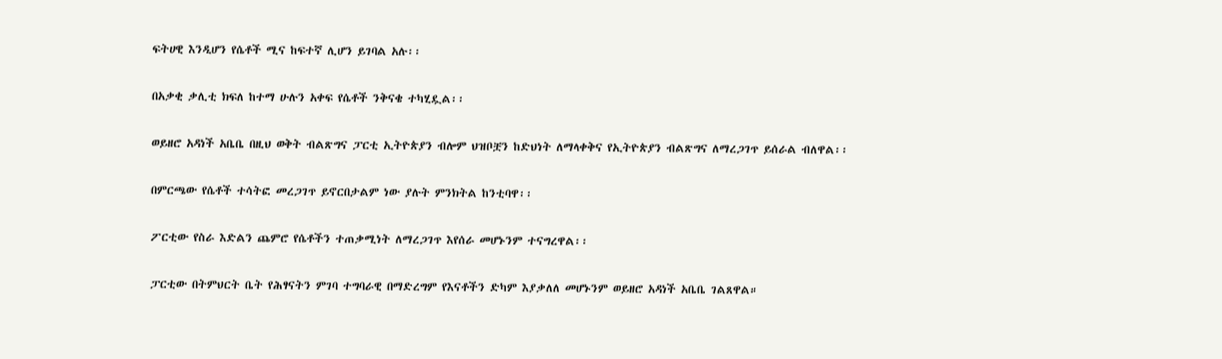ፍትሀዊ እንዲሆን የሴቶች ሚና ከፍተኛ ሊሆን ይገባል አሉ፡፡

በአቃቂ ቃሊቲ ክፍለ ከተማ ሁሉን አቀፍ የሴቶች ንቅናቄ ተካሂዷል፡፡

ወይዘሮ አዳነች አቤቤ በዚህ ወቅት ብልጽግና ፓርቲ ኢትዮጵያን ብሎም ህዝቦቿን ከድህነት ለማላቀቅና የኢትዮጵያን ብልጽግና ለማረጋገጥ ይሰራል ብለዋል፡፡

በምርጫው የሴቶች ተሳትፎ መረጋገጥ ይኖርበታልም ነው ያሉት ምንክትል ከንቲባዋ፡፡

ፖርቲው የስራ እድልን ጨምሮ የሴቶችን ተጠቃሚነት ለማረጋገጥ እየሰራ መሆኑንም ተናግረዋል፡፡

ፓርቲው በትምህርት ቤት የሕፃናትን ምገባ ተግባራዊ በማድረግም የእናቶችን ድካም እያቃለለ መሆኑንም ወይዘሮ አዳነች አቤቤ ገልጸዋል።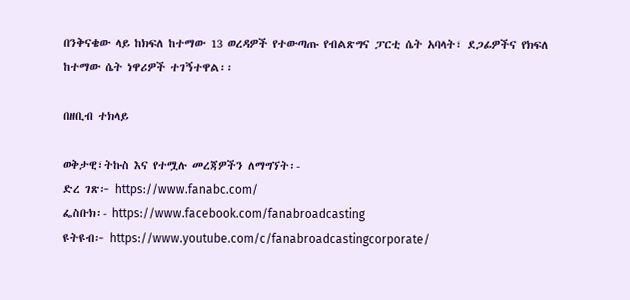በንቅናቄው ላይ ከክፍለ ከተማው 13 ወረዳዎች የተውጣጡ የብልጽግና ፓርቲ ሴት አባላት፣ ደጋፊዎችና የክፍለ ከተማው ሴት ነዋሪዎች ተገኝተዋል፡፡

በዘቢብ ተክላይ

ወቅታዊ፣ትኩስ እና የተሟሉ መረጃዎችን ለማግኘት፡-
ድረ ገጽ፦ https://www.fanabc.com/
ፌስቡክ፡- https://www.facebook.com/fanabroadcasting
ዩትዩብ፦ https://www.youtube.com/c/fanabroadcastingcorporate/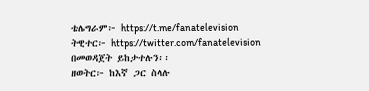ቴሌግራም፦ https://t.me/fanatelevision
ትዊተር፦ https://twitter.com/fanatelevision በመወዳጀት ይከታተሉን፡፡
ዘወትር፦ ከእኛ ጋር ስላሉ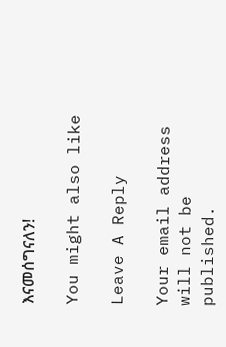እናመሰግናለን!

You might also like

Leave A Reply

Your email address will not be published.